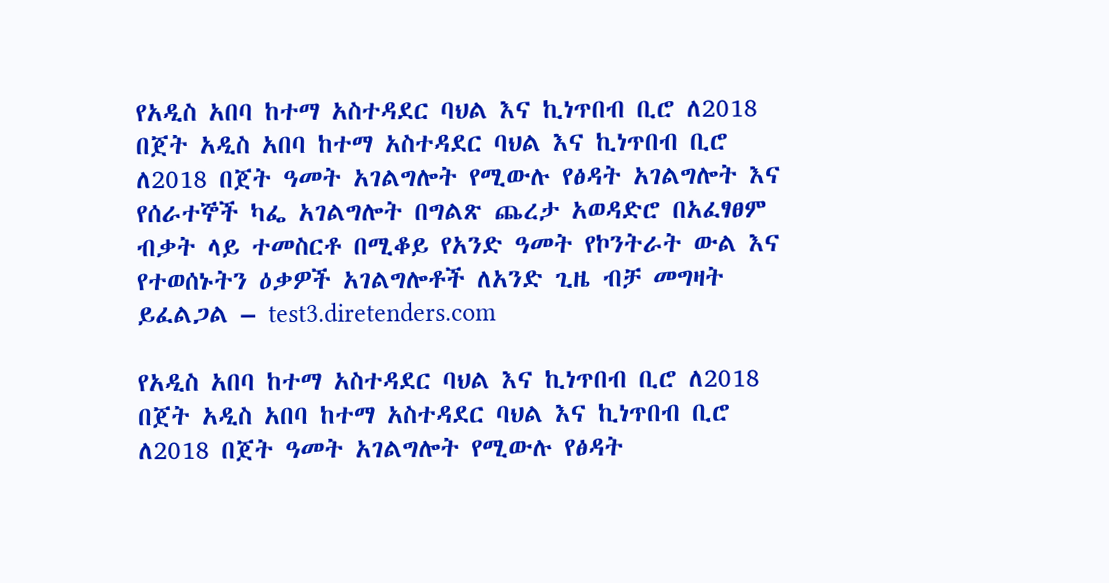የአዲስ አበባ ከተማ አስተዳደር ባህል እና ኪነጥበብ ቢሮ ለ2018 በጀት አዲስ አበባ ከተማ አስተዳደር ባህል እና ኪነጥበብ ቢሮ ለ2018 በጀት ዓመት አገልግሎት የሚውሉ የፅዳት አገልግሎት እና የሰራተኞች ካፌ አገልግሎት በግልጽ ጨረታ አወዳድሮ በአፈፃፀም ብቃት ላይ ተመስርቶ በሚቆይ የአንድ ዓመት የኮንትራት ውል እና የተወሰኑትን ዕቃዎች አገልግሎቶች ለአንድ ጊዜ ብቻ መግዛት ይፈልጋል – test3.diretenders.com

የአዲስ አበባ ከተማ አስተዳደር ባህል እና ኪነጥበብ ቢሮ ለ2018 በጀት አዲስ አበባ ከተማ አስተዳደር ባህል እና ኪነጥበብ ቢሮ ለ2018 በጀት ዓመት አገልግሎት የሚውሉ የፅዳት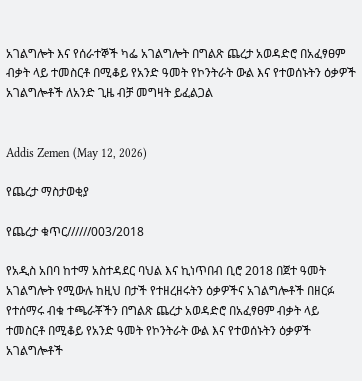አገልግሎት እና የሰራተኞች ካፌ አገልግሎት በግልጽ ጨረታ አወዳድሮ በአፈፃፀም ብቃት ላይ ተመስርቶ በሚቆይ የአንድ ዓመት የኮንትራት ውል እና የተወሰኑትን ዕቃዎች አገልግሎቶች ለአንድ ጊዜ ብቻ መግዛት ይፈልጋል


Addis Zemen (May 12, 2026)

የጨረታ ማስታወቂያ

የጨረታ ቁጥር//////003/2018

የአዲስ አበባ ከተማ አስተዳደር ባህል እና ኪነጥበብ ቢሮ 2018 በጀተ ዓመት አገልግሎት የሚውሉ ከዚህ በታች የተዘረዘሩትን ዕቃዎችና አገልግሎቶች በዘርፉ የተሰማሩ ብቁ ተጫራቾችን በግልጽ ጨረታ አወዳድሮ በአፈፃፀም ብቃት ላይ ተመስርቶ በሚቆይ የአንድ ዓመት የኮንትራት ውል እና የተወሰኑትን ዕቃዎች አገልግሎቶች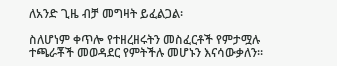ለአንድ ጊዜ ብቻ መግዛት ይፈልጋል፡

ስለሆነም ቀጥሎ የተዘረዘሩትን መስፈርቶች የምታሟሉ ተጫራቾች መወዳደር የምትችሉ መሆኑን እናሳውቃለን።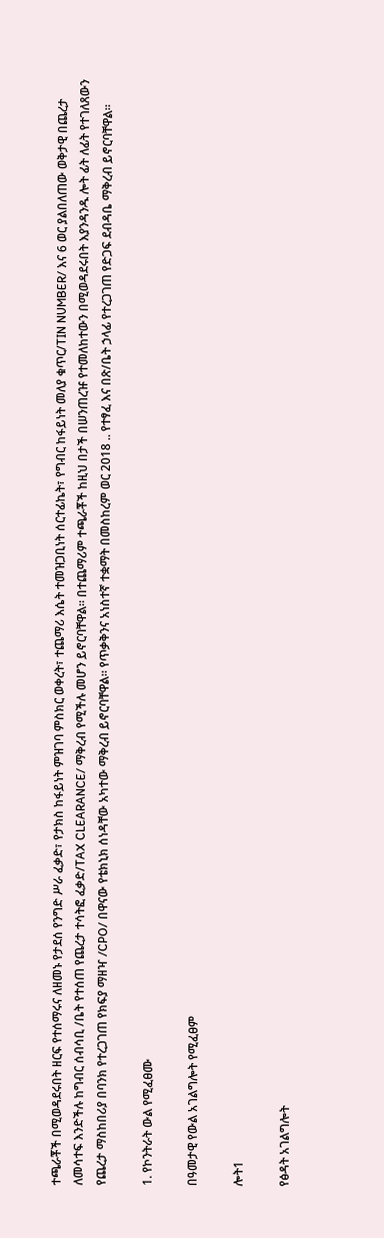ተጫራቾች በሚወዳደሩበት ዘርፍ የተሰማሩና ለዘመኑ የታደሰ የንግድ ሥራ ፈቃድ፣ የታክስ ከፋይነት ምዝገባ ምስክር ወቀረት፣ ተጨማሪ እሴት ተመዝጋቢነት ሰርተፊኬት፣ የግብር ከፋይነት መለያ ቁጥር/TIN NUMBER/ እና 6 ወር ያልበለጠው ወቅታዊ በጨረታ ለመሳተፍ እንድችሉ ከግብር ሰብሳቢ /ቤት የተሰጠ የጨረታ ተሳትፎ ፈቃድ/TAX CLEARANCE/ ማቅረብ የሚችሉ መሆን ይኖርባቸዋል። በተጨማሪም ተጫራቾች ከዚህ በታች በሠንጠረዡ የተመለከተውን በሚወዳደሩበት እያንዳንዱ ሎት ፊት ለፊት የተገለጸውን የጨረታ ማስከበሪያ በባንክ የተረጋገጠ የክፍያ ማዘዣ /CPO/ በዋናው የቴክኒክ ሰነዳቸው አካተው ማቅረብ ይኖርባቸዋል። የጥቃቅንና አነስተኛ ተቋማት በመስከረም ወር 2018 .. የተፃፈ እና በጽ/ቤት ኃላፊ የተረጋገጠ የድጋፍ ደብዳቤ ማቅረብ ይኖርባቸዋል።

1. የኮንትራት ውል የሚፈፀሙ

በዓመታዊ የውል አገልግሎት የሚፈፀም

ሎት1

የፅዳት አገልግሎት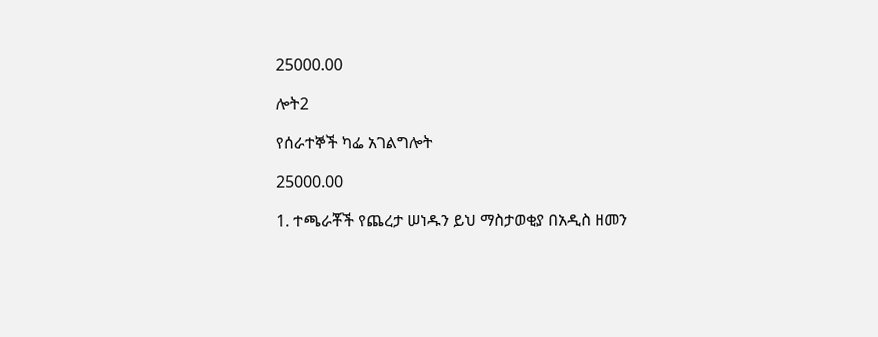25000.00

ሎት2

የሰራተኞች ካፌ አገልግሎት

25000.00

1. ተጫራቾች የጨረታ ሠነዱን ይህ ማስታወቂያ በአዲስ ዘመን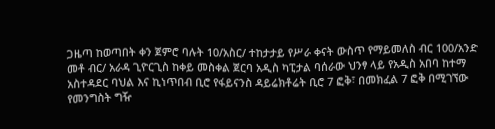ጋዜጣ ከወጣበት ቀን ጀምሮ ባሉት 10/አስር/ ተከታታይ የሥራ ቀናት ውስጥ የማይመለስ ብር 100/አንድ መቶ ብር/ አራዳ ጊዮርጊስ ከቀይ መስቀል ጀርባ አዲስ ካፒታል ባሰራው ህንፃ ላይ የአዲስ አበባ ከተማ አስተዳደር ባህል እና ኪነጥበብ ቢሮ የፋይናንስ ዳይሬክቶሬት ቢሮ 7 ፎቅ፣ በመክፈል 7 ፎቅ በሚገኘው የመንግስት ግዥ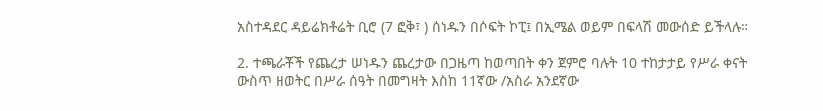አስተዳደር ዳይሬክቶሬት ቢሮ (7 ፎቅ፣ ) ሰነዱን በሶፍት ኮፒ፤ በኢሜል ወይም በፍላሽ መውሰድ ይችላሉ።

2. ተጫራቾች የጨረታ ሠነዱን ጨረታው በጋዜጣ ከወጣበት ቀን ጀምሮ ባሉት 10 ተከታታይ የሥራ ቀናት ውስጥ ዘወትር በሥራ ሰዓት በመግዛት እስከ 11ኛው /አስራ አንደኛው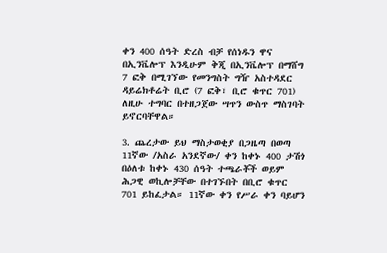ቀን 400 ሰዓት ድረስ ብቻ የሰነዱን ዋና በኢንቬሎፕ እንዲሁም ቅጂ በኢንቬሎፕ በማሸግ 7 ፎቅ በሚገኘው የመንግስት ግዥ አስተዳደር ዳይሬክቶሬት ቢሮ (7 ፎቅ፣ ቢሮ ቁጥር 701) ለዚሁ ተግባር በተዘጋጀው ሣጥን ውስጥ ማስገባት ይኖርባቸዋል።

3. ጨረታው ይህ ማስታወቂያ በጋዜጣ በወጣ 11ኛው /አስራ አንደኛው/ ቀን ከቀኑ 400 ታሽጎ በዕለቱ ከቀኑ 430 ሰዓት ተጫራቾች ወይም ሕጋዊ ወኪሎቻቸው በተገኙበት በቢሮ ቁጥር 701 ይከፈታል። 11ኛው ቀን የሥራ ቀን ባይሆን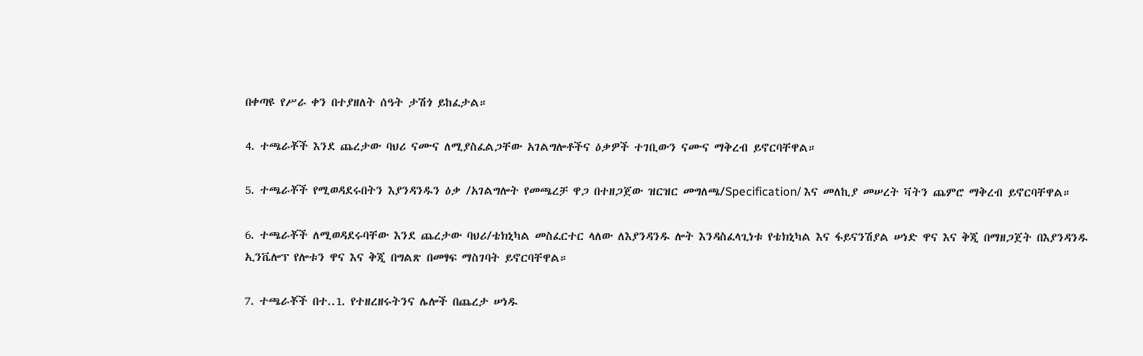በቀጣዩ የሥራ ቀን በተያዘለት ሰዓት ታሽጎ ይከፈታል።

4. ተጫራቾች እንደ ጨረታው ባህሪ ናሙና ለሚያስፈልጋቸው አገልግሎቶችና ዕቃዎች ተገቢውን ናሙና ማቅረብ ይኖርባቸዋል።

5. ተጫራቾች የሚወዳደሩበትን እያንዳንዱን ዕቃ /አገልግሎት የመጫረቻ ዋጋ በተዘጋጀው ዝርዝር መግለጫ/Specification/ እና መለኪያ መሠረት ቫትን ጨምሮ ማቅረብ ይኖርባቸዋል።

6. ተጫራቾች ለሚወዳደሩባቸው እንደ ጨረታው ባህሪ/ቴክኒካል መስፈርተር ላለው ለእያንዳንዱ ሎት እንዳስፈላጊነቱ የቴክኒካል እና ፋይናንሽያል ሠነድ ዋና እና ቅጂ በማዘጋጀት በእያንዳንዱ ኢንቬሎፕ የሎቱን ዋና እና ቅጂ በግልጽ በመፃፍ ማስገባት ይኖርባቸዋል።

7. ተጫራቾች በተ..1. የተዘረዘሩትንና ሌሎች በጨረታ ሠነዱ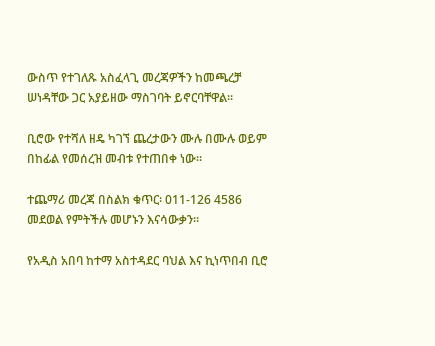ውስጥ የተገለጹ አስፈላጊ መረጃዎችን ከመጫረቻ ሠነዳቸው ጋር አያይዘው ማስገባት ይኖርባቸዋል።

ቢሮው የተሻለ ዘዴ ካገኘ ጨረታውን ሙሉ በሙሉ ወይም በከፊል የመሰረዝ መብቱ የተጠበቀ ነው።

ተጨማሪ መረጃ በስልክ ቁጥር፡ 011-126 4586 መደወል የምትችሉ መሆኑን እናሳውቃን።

የአዲስ አበባ ከተማ አስተዳደር ባህል እና ኪነጥበብ ቢሮ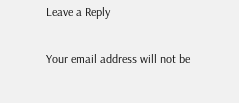Leave a Reply

Your email address will not be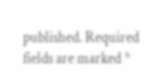published. Required fields are marked *